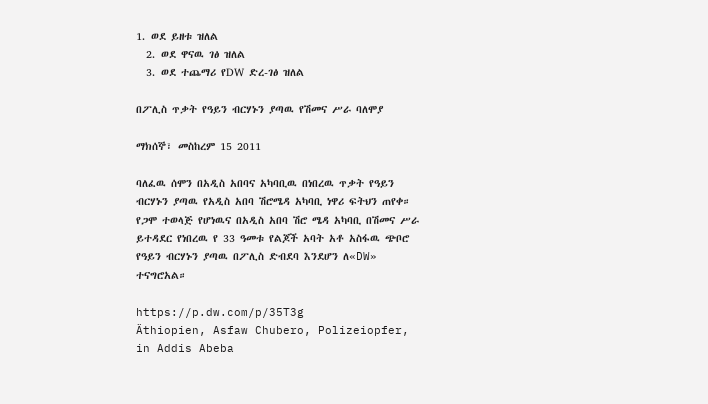1. ወደ ይዘቱ ዝለል
  2. ወደ ዋናዉ ገፅ ዝለል
  3. ወደ ተጨማሪ የDW ድረ-ገፅ ዝለል

በፖሊስ ጥቃት የዓይን ብርሃኑን ያጣዉ የሽመና ሥራ ባለሞያ

ማክሰኞ፣ መስከረም 15 2011

ባለፈዉ ሰሞን በአዲስ አበባና አካባቢዉ በነበረዉ ጥቃት የዓይን ብርሃኑን ያጣዉ የአዲስ አበባ ሽሮሜዳ አካባቢ ነዋሪ ፍትህን ጠየቀ። የጋሞ ተወላጅ የሆነዉና በአዲስ አበባ ሽሮ ሜዳ አካባቢ በሽመና ሥራ ይተዳደር የነበረዉ የ 33 ዓመቱ የልጆች አባት አቶ አስፋዉ ጭቦሮ የዓይን ብርሃኑን ያጣዉ በፖሊስ ድብደባ እንደሆን ለ«DW» ተናግሮአል።

https://p.dw.com/p/35T3g
Äthiopien, Asfaw Chubero, Polizeiopfer, in Addis Abeba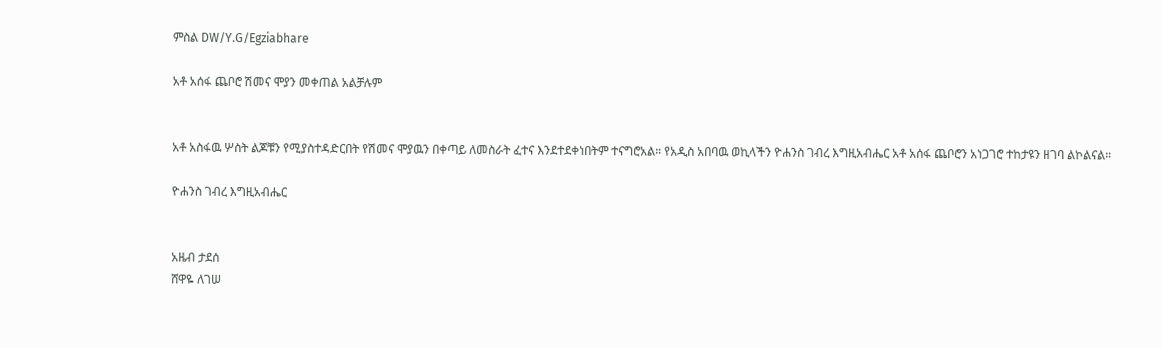ምስል DW/Y.G/Egziabhare

አቶ አሰፋ ጨቦሮ ሽመና ሞያን መቀጠል አልቻሉም


አቶ አስፋዉ ሦስት ልጆቹን የሚያስተዳድርበት የሽመና ሞያዉን በቀጣይ ለመስራት ፈተና እንደተደቀነበትም ተናግሮአል። የአዲስ አበባዉ ወኪላችን ዮሐንስ ገብረ እግዚአብሔር አቶ አሰፋ ጨቦሮን አነጋገሮ ተከታዩን ዘገባ ልኮልናል።

ዮሐንስ ገብረ እግዚአብሔር


አዜብ ታደሰ
ሸዋዬ ለገሠ